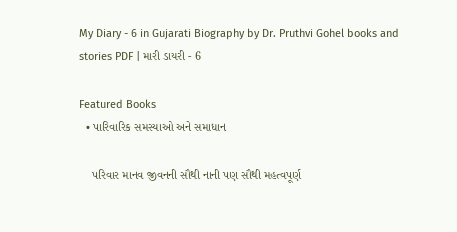My Diary - 6 in Gujarati Biography by Dr. Pruthvi Gohel books and stories PDF | મારી ડાયરી - 6

Featured Books
  • પારિવારિક સમસ્યાઓ અને સમાધાન

    પરિવાર માનવ જીવનની સૌથી નાની પણ સૌથી મહત્વપૂર્ણ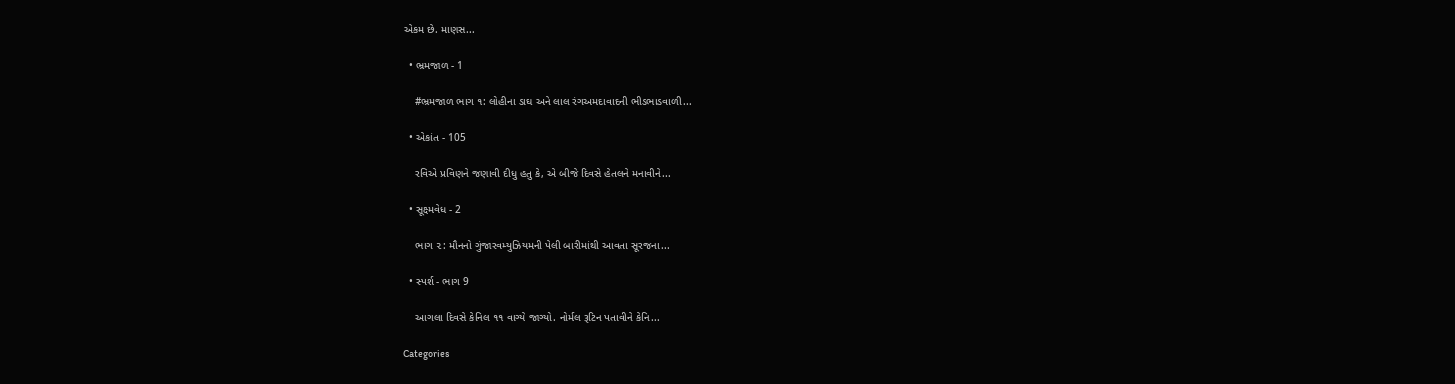એકમ છે. માણસ...

  • ભ્રમજાળ - 1

    #ભ્રમજાળ ભાગ ૧: લોહીના ડાઘ અને લાલ રંગઅમદાવાદની ભીડભાડવાળી...

  • એકાંત - 105

    રવિએ પ્રવિણને જણાવી દીધુ હતુ કે, એ બીજે દિવસે હેતલને મનાવીને...

  • સૂક્ષ્મવેધ - 2

    ભાગ ૨: મૌનનો ગુંજારવમ્યુઝિયમની પેલી બારીમાંથી આવતા સૂરજના...

  • સ્પર્શ - ભાગ 9

    આગલા દિવસે કેનિલ ૧૧ વાગ્યે જાગ્યો. નોર્મલ રૂટિન પતાવીને કેનિ...

Categories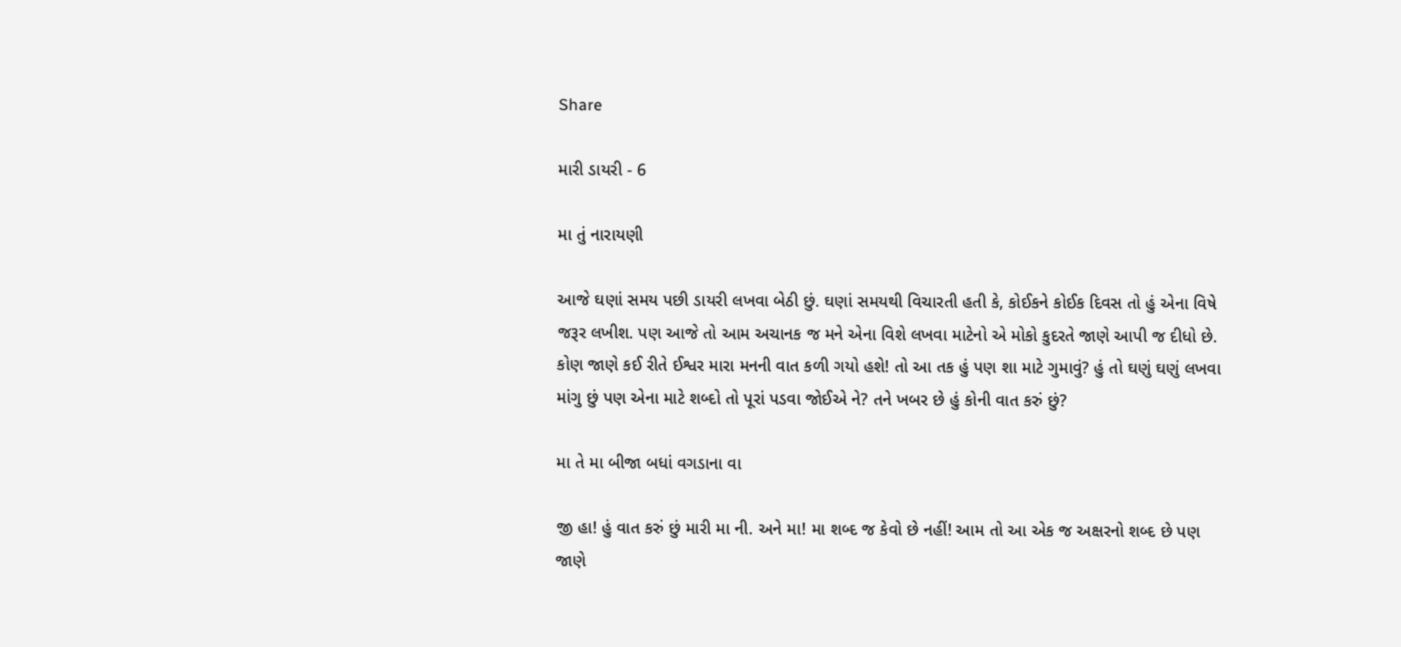Share

મારી ડાયરી - 6

મા તું નારાયણી

આજે ઘણાં સમય પછી ડાયરી લખવા બેઠી છું. ઘણાં સમયથી વિચારતી હતી કે, કોઈકને કોઈક દિવસ તો હું એના વિષે જરૂર લખીશ. પણ આજે તો આમ અચાનક જ મને એના વિશે લખવા માટેનો એ મોકો કુદરતે જાણે આપી જ દીધો છે. કોણ જાણે કઈ રીતે ઈશ્વર મારા મનની વાત કળી ગયો હશે! તો આ તક હું પણ શા માટે ગુમાવું? હું તો ઘણું ઘણું લખવા માંગુ છું પણ એના માટે શબ્દો તો પૂરાં પડવા જોઈએ ને? તને ખબર છે હું કોની વાત કરું છું?

મા તે મા બીજા બધાં વગડાના વા

જી હા! હું વાત કરું છું મારી મા ની. અને મા! મા શબ્દ જ કેવો છે નહીં! આમ તો આ એક જ અક્ષરનો શબ્દ છે પણ જાણે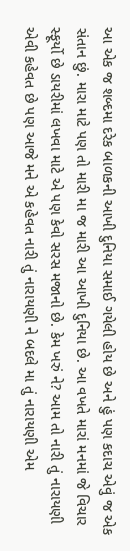આ એક જ શબ્દમા દરેક બાળકની આખી દુનિયા સમાઈ ગયેલી હોય છે અને હું પણ કદાચ એવું જ એક સંતાન છું. મારા માટે પણ તો મારી મા જ મારી આ આખી દુનિયા છે. આ વખતે મારાં મનમાં જે વિચાર સ્ફૂર્યો છે ડાયરીમાં લખવા માટે એ પણ કેવો સરસ મજાનો છે. કેમ ખરું ને? આમ તો નારી તું નારાયણી એવી કહેવત છે પણ આજે મને એ કહેવત નારી તું નારાયણી ને બદલે મા તું નારાયણી એમ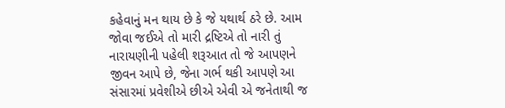કહેવાનું મન થાય છે કે જે યથાર્થ ઠરે છે. આમ જોવા જઈએ તો મારી દ્રષ્ટિએ તો નારી તું નારાયણીની પહેલી શરૂઆત તો જે આપણને જીવન આપે છે, જેના ગર્ભ થકી આપણે આ સંસારમાં પ્રવેશીએ છીએ એવી એ જનેતાથી જ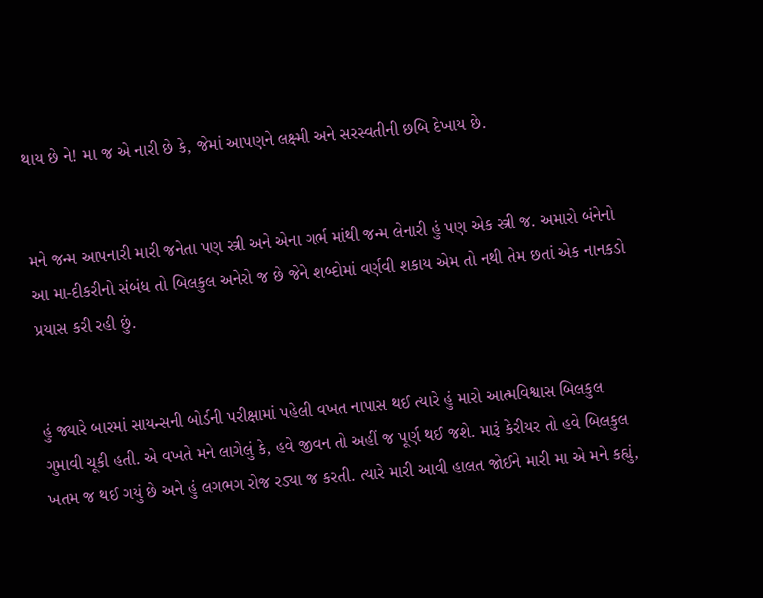થાય છે ને! મા જ એ નારી છે કે, જેમાં આપણને લક્ષ્મી અને સરસ્વતીની છબિ દેખાય છે.


મને જન્મ આપનારી મારી જનેતા પણ સ્ત્રી અને એના ગર્ભ માંથી જન્મ લેનારી હું પણ એક સ્ત્રી જ. અમારો બંનેનો આ મા-દીકરીનો સંબંધ તો બિલકુલ અનેરો જ છે જેને શબ્દોમાં વર્ણવી શકાય એમ તો નથી તેમ છતાં એક નાનકડો પ્રયાસ કરી રહી છું.


હું જ્યારે બારમાં સાયન્સની બોર્ડની પરીક્ષામાં પહેલી વખત નાપાસ થઈ ત્યારે હું મારો આત્મવિશ્વાસ બિલકુલ ગુમાવી ચૂકી હતી. એ વખતે મને લાગેલું કે, હવે જીવન તો અહીં જ પૂર્ણ થઈ જશે. મારૂં કેરીયર તો હવે બિલકુલ ખતમ જ થઈ ગયું છે અને હું લગભગ રોજ રડ્યા જ કરતી. ત્યારે મારી આવી હાલત જોઈને મારી મા એ મને કહ્યું,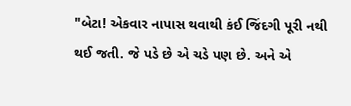"બેટા! એકવાર નાપાસ થવાથી કંઈ જિંદગી પૂરી નથી થઈ જતી. જે પડે છે એ ચડે પણ છે. અને એ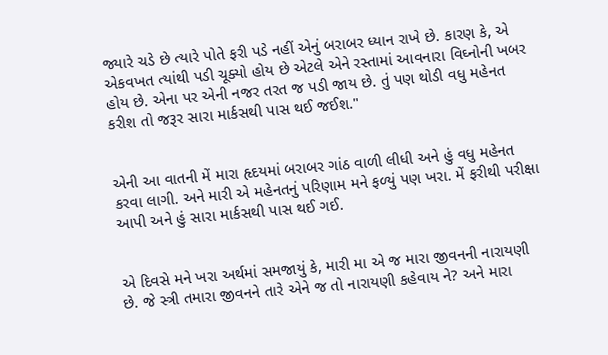જ્યારે ચડે છે ત્યારે પોતે ફરી પડે નહીં એનું બરાબર ધ્યાન રાખે છે. કારણ કે, એ એકવખત ત્યાંથી પડી ચૂક્યો હોય છે એટલે એને રસ્તામાં આવનારા વિઘ્નોની ખબર હોય છે. એના પર એની નજર તરત જ પડી જાય છે. તું પણ થોડી વધુ મહેનત કરીશ તો જરૂર સારા માર્કસથી પાસ થઈ જઈશ."


એની આ વાતની મેં મારા હૃદયમાં બરાબર ગાંઠ વાળી લીધી અને હું વધુ મહેનત કરવા લાગી. અને મારી એ મહેનતનું પરિણામ મને ફળ્યું પણ ખરા. મેં ફરીથી પરીક્ષા આપી અને હું સારા માર્કસથી પાસ થઈ ગઈ.


એ દિવસે મને ખરા અર્થમાં સમજાયું કે, મારી મા એ જ મારા જીવનની નારાયણી છે. જે સ્ત્રી તમારા જીવનને તારે એને જ તો નારાયણી કહેવાય ને? અને મારા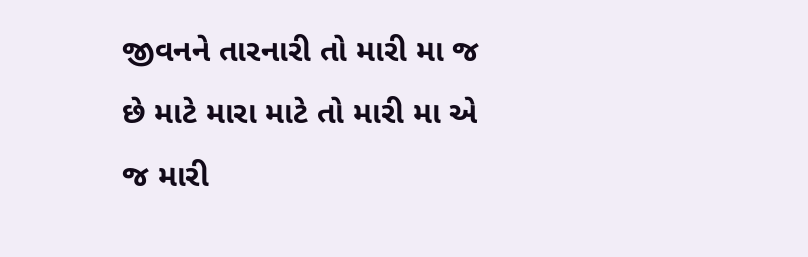જીવનને તારનારી તો મારી મા જ છે માટે મારા માટે તો મારી મા એ જ મારી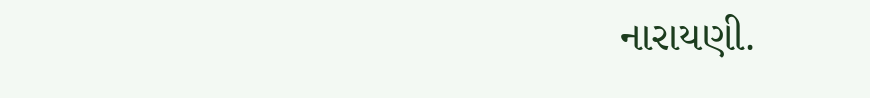નારાયણી.